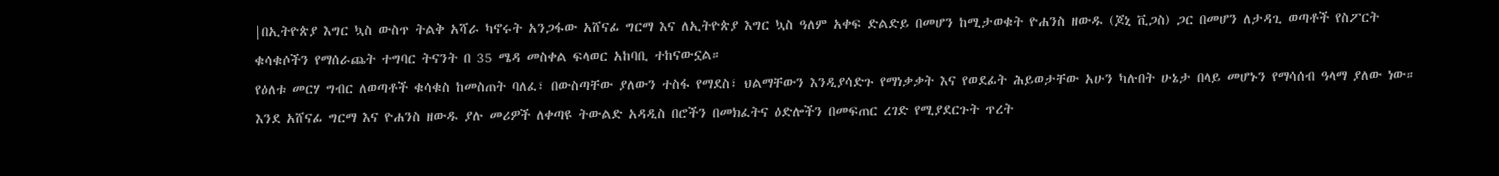|በኢትዮጵያ እግር ኳስ ውስጥ ትልቅ አሻራ ካኖሩት አንጋፋው አሸናፊ ግርማ እና ለኢትዮጵያ እግር ኳስ ዓለም አቀፍ ድልድይ በመሆን ከሚታወቁት ዮሐንስ ዘውዱ (ጆኒ ቪጋስ) ጋር በመሆን ለታዳጊ ወጣቶች የስፖርት ቁሳቁሶችን የማሰራጨት ተግባር ትናንት በ 35 ሜዳ መስቀል ፍላወር አከባቢ ተከናውኗል።
የዕለቱ መርሃ ግብር ለወጣቶች ቁሳቁስ ከመስጠት ባለፈ፣ በውስጣቸው ያለውን ተስፋ የማደስ፣ ህልማቸውን እንዲያሳድጉ የማነቃቃት እና የወደፊት ሕይወታቸው አሁን ካሉበት ሁኔታ በላይ መሆኑን የማሳሰብ ዓላማ ያለው ነው።
እንደ አሸናፊ ግርማ እና ዮሐንስ ዘውዱ ያሉ መሪዎች ለቀጣዩ ትውልድ አዳዲስ በሮችን በመክፈትና ዕድሎችን በመፍጠር ረገድ የሚያደርጉት ጥረት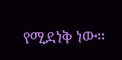የሚደነቅ ነው።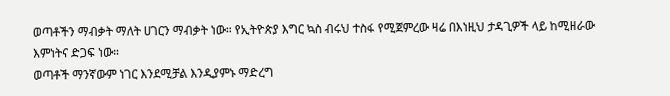ወጣቶችን ማብቃት ማለት ሀገርን ማብቃት ነው። የኢትዮጵያ እግር ኳስ ብሩህ ተስፋ የሚጀምረው ዛሬ በእነዚህ ታዳጊዎች ላይ ከሚዘራው እምነትና ድጋፍ ነው።
ወጣቶች ማንኛውም ነገር እንደሚቻል እንዲያምኑ ማድረግ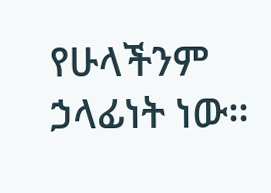የሁላችንም ኃላፊነት ነው።